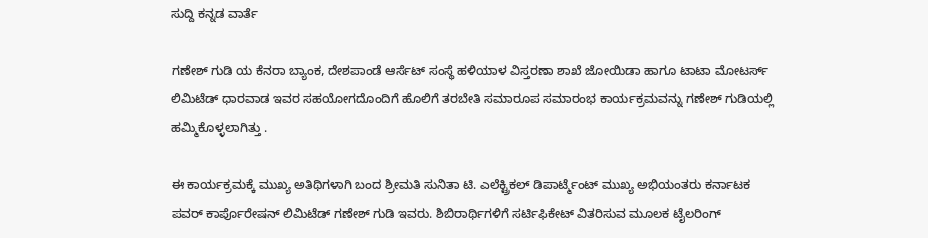ಸುದ್ದಿ ಕನ್ನಡ ವಾರ್ತೆ

ಗಣೇಶ್ ಗುಡಿ ಯ ಕೆನರಾ ಬ್ಯಾಂಕ, ದೇಶಪಾಂಡೆ ಆರ್ಸೆಟ್ ಸಂಸ್ಥೆ ಹಳಿಯಾಳ ವಿಸ್ತರಣಾ ಶಾಖೆ ಜೋಯಿಡಾ ಹಾಗೂ ಟಾಟಾ ಮೋಟರ್ಸ್ ಲಿಮಿಟೆಡ್ ಧಾರವಾಡ ಇವರ ಸಹಯೋಗದೊಂದಿಗೆ ಹೊಲಿಗೆ ತರಬೇತಿ ಸಮಾರೂಪ ಸಮಾರಂಭ ಕಾರ್ಯಕ್ರಮವನ್ನು ಗಣೇಶ್ ಗುಡಿಯಲ್ಲಿ ಹಮ್ಮಿಕೊಳ್ಳಲಾಗಿತ್ತು .

ಈ ಕಾರ್ಯಕ್ರಮಕ್ಕೆ ಮುಖ್ಯ ಅತಿಥಿಗಳಾಗಿ ಬಂದ ಶ್ರೀಮತಿ ಸುನಿತಾ ಟಿ. ಎಲೆಕ್ಟ್ರಿಕಲ್ ಡಿಪಾರ್ಟ್ಮೆಂಟ್ ಮುಖ್ಯ ಅಭಿಯಂತರು ಕರ್ನಾಟಕ ಪವರ್ ಕಾರ್ಪೊರೇಷನ್ ಲಿಮಿಟೆಡ್ ಗಣೇಶ್ ಗುಡಿ ಇವರು. ಶಿಬಿರಾರ್ಥಿಗಳಿಗೆ ಸರ್ಟಿಫಿಕೇಟ್ ವಿತರಿಸುವ ಮೂಲಕ ಟೈಲರಿಂಗ್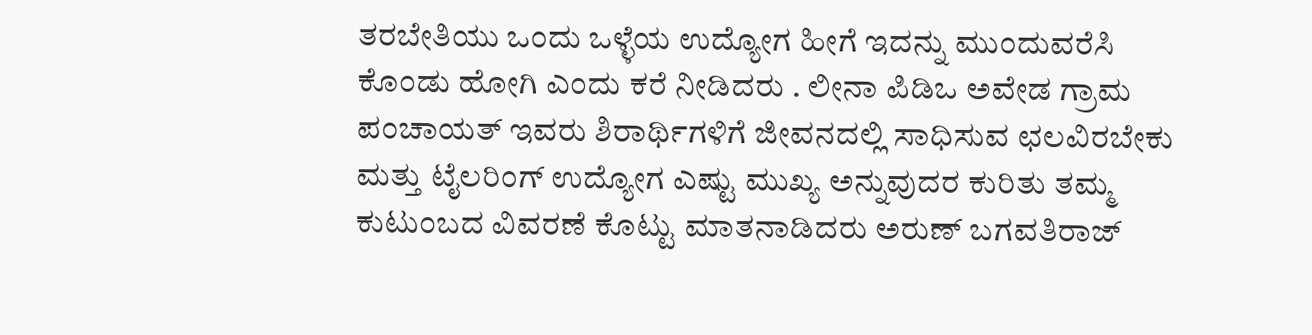ತರಬೇತಿಯು ಒಂದು ಒಳ್ಳೆಯ ಉದ್ಯೋಗ ಹೀಗೆ ಇದನ್ನು ಮುಂದುವರೆಸಿ ಕೊಂಡು ಹೋಗಿ ಎಂದು ಕರೆ ನೀಡಿದರು . ಲೀನಾ ಪಿಡಿಒ ಅವೇಡ ಗ್ರಾಮ ಪಂಚಾಯತ್ ಇವರು ಶಿರಾರ್ಥಿಗಳಿಗೆ ಜೀವನದಲ್ಲಿ ಸಾಧಿಸುವ ಛಲವಿರಬೇಕು ಮತ್ತು ಟೈಲರಿಂಗ್ ಉದ್ಯೋಗ ಎಷ್ಟು ಮುಖ್ಯ ಅನ್ನುವುದರ ಕುರಿತು ತಮ್ಮ ಕುಟುಂಬದ ವಿವರಣೆ ಕೊಟ್ಟು ಮಾತನಾಡಿದರು ಅರುಣ್ ಬಗವತಿರಾಜ್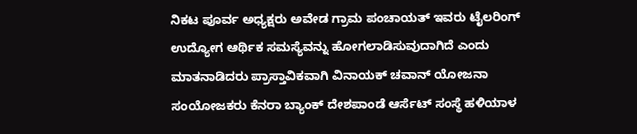ನಿಕಟ ಪೂರ್ವ ಅಧ್ಯಕ್ಷರು ಅವೇಡ ಗ್ರಾಮ ಪಂಚಾಯತ್ ಇವರು ಟೈಲರಿಂಗ್ ಉದ್ಯೋಗ ಆರ್ಥಿಕ ಸಮಸ್ಯೆವನ್ನು ಹೋಗಲಾಡಿಸುವುದಾಗಿದೆ ಎಂದು ಮಾತನಾಡಿದರು ಪ್ರಾಸ್ತಾವಿಕವಾಗಿ ವಿನಾಯಕ್ ಚವಾನ್ ಯೋಜನಾ ಸಂಯೋಜಕರು ಕೆನರಾ ಬ್ಯಾಂಕ್ ದೇಶಪಾಂಡೆ ಆರ್ಸೆಟ್ ಸಂಸ್ಥೆ ಹಳಿಯಾಳ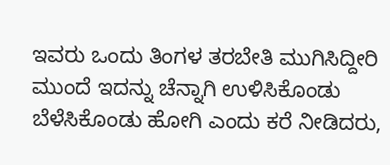ಇವರು ಒಂದು ತಿಂಗಳ ತರಬೇತಿ ಮುಗಿಸಿದ್ದೀರಿ ಮುಂದೆ ಇದನ್ನು ಚೆನ್ನಾಗಿ ಉಳಿಸಿಕೊಂಡು ಬೆಳೆಸಿಕೊಂಡು ಹೋಗಿ ಎಂದು ಕರೆ ನೀಡಿದರು,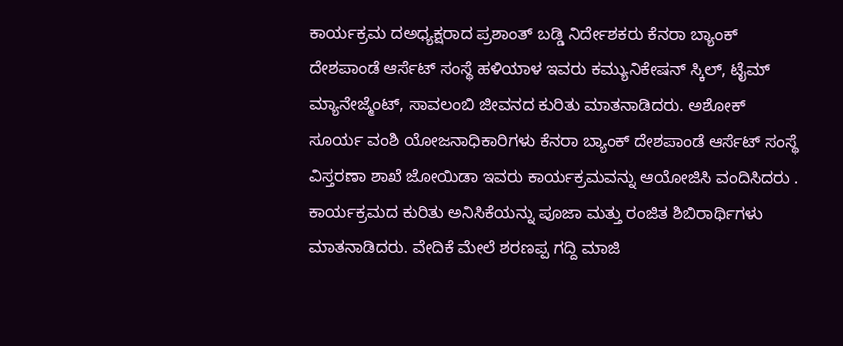ಕಾರ್ಯಕ್ರಮ ದಅಧ್ಯಕ್ಷರಾದ ಪ್ರಶಾಂತ್ ಬಡ್ಡಿ ನಿರ್ದೇಶಕರು ಕೆನರಾ ಬ್ಯಾಂಕ್ ದೇಶಪಾಂಡೆ ಆರ್ಸೆಟ್ ಸಂಸ್ಥೆ ಹಳಿಯಾಳ ಇವರು ಕಮ್ಯುನಿಕೇಷನ್ ಸ್ಕಿಲ್, ಟೈಮ್ ಮ್ಯಾನೇಜ್ಮೆಂಟ್, ಸಾವಲಂಬಿ ಜೀವನದ ಕುರಿತು ಮಾತನಾಡಿದರು. ಅಶೋಕ್ ಸೂರ್ಯ ವಂಶಿ ಯೋಜನಾಧಿಕಾರಿಗಳು ಕೆನರಾ ಬ್ಯಾಂಕ್ ದೇಶಪಾಂಡೆ ಆರ್ಸೆಟ್ ಸಂಸ್ಥೆ ವಿಸ್ತರಣಾ ಶಾಖೆ ಜೋಯಿಡಾ ಇವರು ಕಾರ್ಯಕ್ರಮವನ್ನು ಆಯೋಜಿಸಿ ವಂದಿಸಿದರು . ಕಾರ್ಯಕ್ರಮದ ಕುರಿತು ಅನಿಸಿಕೆಯನ್ನು ಪೂಜಾ ಮತ್ತು ರಂಜಿತ ಶಿಬಿರಾರ್ಥಿಗಳು ಮಾತನಾಡಿದರು. ವೇದಿಕೆ ಮೇಲೆ ಶರಣಪ್ಪ ಗದ್ದಿ ಮಾಜಿ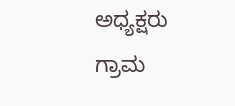ಅಧ್ಯಕ್ಷರು ಗ್ರಾಮ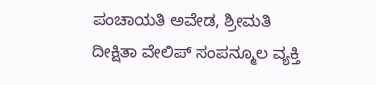ಪಂಚಾಯತಿ ಅವೇಡ, ಶ್ರೀಮತಿ ದೀಕ್ಷಿತಾ ವೇಲಿಪ್ ಸಂಪನ್ಮೂಲ ವ್ಯಕ್ತಿ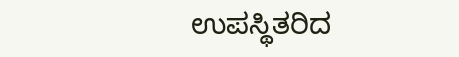ಉಪಸ್ಥಿತರಿದ